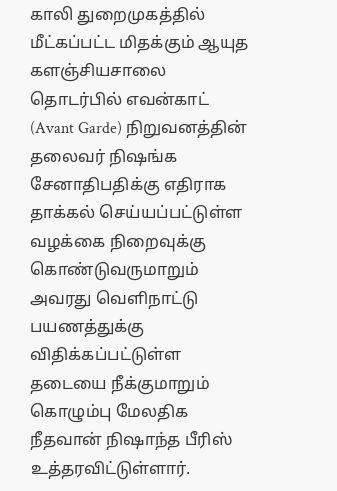காலி துறைமுகத்தில் மீட்கப்பட்ட மிதக்கும் ஆயுத களஞ்சியசாலை தொடர்பில் எவன்காட் (Avant Garde) நிறுவனத்தின் தலைவர் நிஷங்க சேனாதிபதிக்கு எதிராக தாக்கல் செய்யப்பட்டுள்ள வழக்கை நிறைவுக்கு கொண்டுவருமாறும் அவரது வெளிநாட்டு பயணத்துக்கு விதிக்கப்பட்டுள்ள தடையை நீக்குமாறும் கொழும்பு மேலதிக நீதவான் நிஷாந்த பீரிஸ் உத்தரவிட்டுள்ளார்.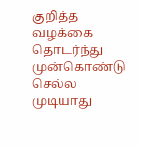குறித்த வழக்கை தொடர்ந்து முன்கொண்டு செல்ல முடியாது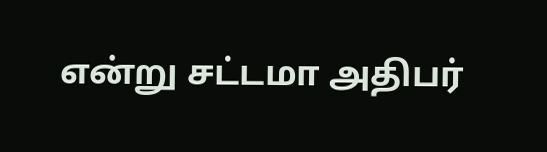என்று சட்டமா அதிபர்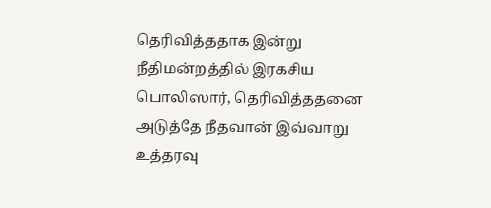தெரிவித்ததாக இன்று நீதிமன்றத்தில் இரகசிய பொலிஸார், தெரிவித்ததனை அடுத்தே நீதவான் இவ்வாறு உத்தரவு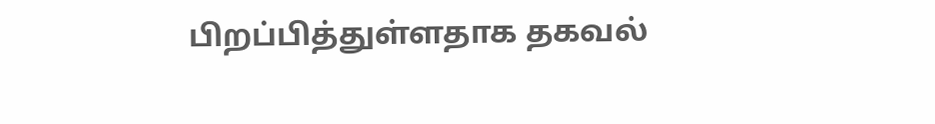பிறப்பித்துள்ளதாக தகவல்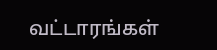வட்டாரங்கள்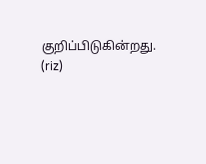குறிப்பிடுகின்றது.
(riz)